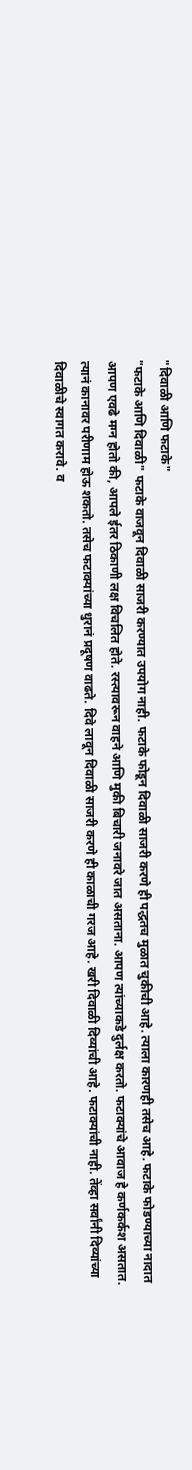"दिवाळी आणि फटाके"
"फटाके आणि दिवाळी" फटाके वाजवून दिवाळी साजरी करण्यात उपयोग नाही. फटाके फोडून दिवाळी साजरी करणे ही पद्धतच मुळात चुकीची आहे. त्याला कारणही तसेच आहे. फटाके फोडण्याच्या नादात आपण एवढे मग्न होतो की, आपले ईतर ठिकाणी लक्ष विचलित होते. रस्त्यावरून वाहने आणि मुकी बिचारी जनावरे जात असताना. आपण त्यांच्याकडे दुर्लक्ष करतो. फटाक्यांचे आवाज हे कर्णकर्कश असतात. त्यानं कानावर परीणाम होऊ शकतो. तसेच फटाक्यांच्या धुरानं प्रदूषण वाढते. दिवे लावून दिवाळी साजरी करणे ही काळाची गरज आहे. खरी दिवाळी दिव्यांची आहे. फटाक्यांची नाही. तेंव्हा सर्वांनी दिव्यांच्या दिवाळीचे स्वागत करावे. व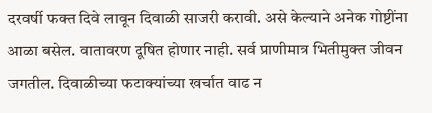दरवर्षी फक्त दिवे लावून दिवाळी साजरी करावी. असे केल्याने अनेक गोष्टींना आळा बसेल. वातावरण दूषित होणार नाही. सर्व प्राणीमात्र भितीमुक्त जीवन जगतील. दिवाळीच्या फटाक्यांच्या खर्चात वाढ न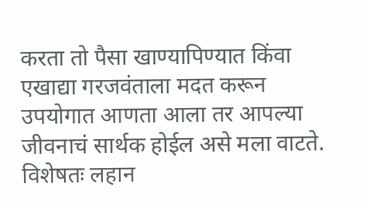करता तो पैसा खाण्यापिण्यात किंवा एखाद्या गरजवंताला मदत करून उपयोगात आणता आला तर आपल्या जीवनाचं सार्थक होईल असे मला वाटते. विशेषतः लहान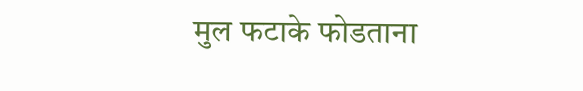मुल फटाके फोडताना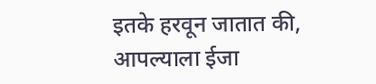इतके हरवून जातात की, आपल्याला ईजा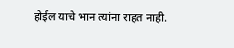होईल याचे भान त्यांना राहत नाही.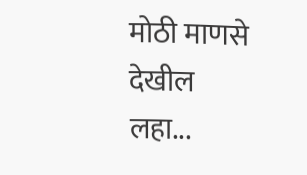मोठी माणसे देखील लहा...